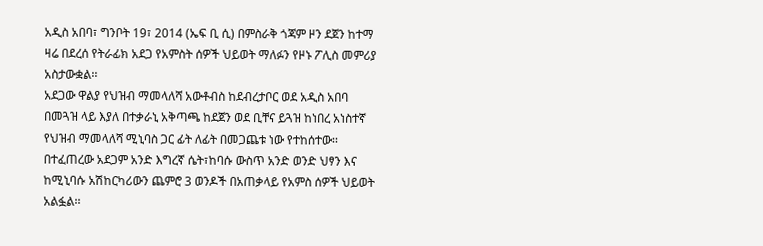አዲስ አበባ፣ ግንቦት 19፣ 2014 (ኤፍ ቢ ሲ) በምስራቅ ጎጃም ዞን ደጀን ከተማ ዛሬ በደረሰ የትራፊክ አደጋ የአምስት ሰዎች ህይወት ማለፉን የዞኑ ፖሊስ መምሪያ አስታውቋል፡፡
አደጋው ዋልያ የህዝብ ማመላለሻ አውቶብስ ከደብረታቦር ወደ አዲስ አበባ በመጓዝ ላይ እያለ በተቃራኒ አቅጣጫ ከደጀን ወደ ቢቸና ይጓዝ ከነበረ አነስተኛ የህዝብ ማመላለሻ ሚኒባስ ጋር ፊት ለፊት በመጋጨቱ ነው የተከሰተው፡፡
በተፈጠረው አደጋም አንድ እግረኛ ሴት፣ከባሱ ውስጥ አንድ ወንድ ህፃን እና ከሚኒባሱ አሽከርካሪውን ጨምሮ 3 ወንዶች በአጠቃላይ የአምስ ሰዎች ህይወት አልፏል፡፡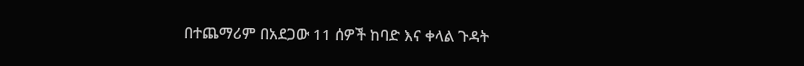በተጨማሪም በአደጋው 11 ሰዎች ከባድ እና ቀላል ጉዳት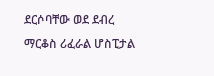ደርሶባቸው ወደ ደብረ ማርቆስ ሪፈራል ሆስፒታል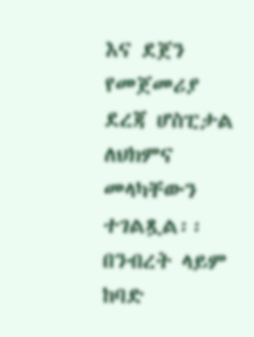እና ደጀን የመጀመሪያ ደረጃ ሆስፒታል ለህክምና መላካቸውን ተገልጿል፡፡
በንብረት ላይም ከባድ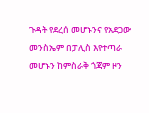ጉዳት የደረሰ መሆኑንና የአደጋው መንስኤም በፓሊስ እየተጣራ መሆኑን ከምስራቅ ጎጃም ዞን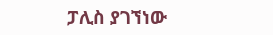ፓሊስ ያገኘነው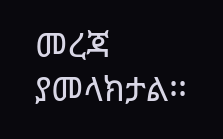መረጃ ያመላክታል፡፡